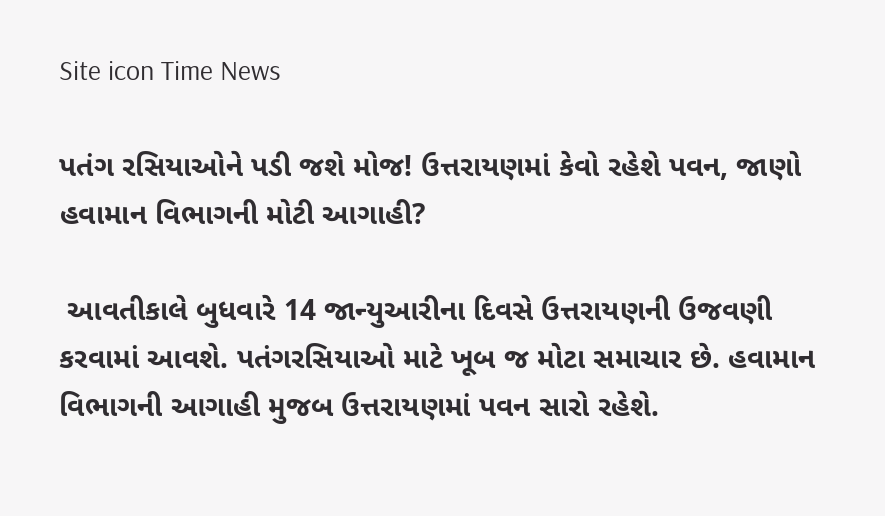Site icon Time News

પતંગ રસિયાઓને પડી જશે મોજ! ઉત્તરાયણમાં કેવો રહેશે પવન, જાણો હવામાન વિભાગની મોટી આગાહી?

 આવતીકાલે બુધવારે 14 જાન્યુઆરીના દિવસે ઉત્તરાયણની ઉજવણી કરવામાં આવશે. પતંગરસિયાઓ માટે ખૂબ જ મોટા સમાચાર છે. હવામાન વિભાગની આગાહી મુજબ ઉત્તરાયણમાં પવન સારો રહેશે.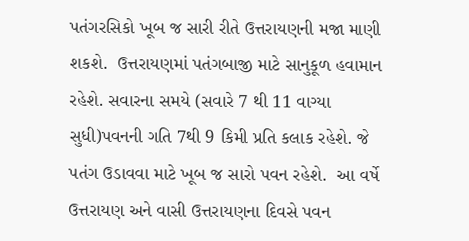પતંગરસિકો ખૂબ જ સારી રીતે ઉત્તરાયણની મજા માણી શકશે.  ઉત્તરાયણમાં પતંગબાજી માટે સાનુકૂળ હવામાન રહેશે. સવારના સમયે (સવારે 7 થી 11 વાગ્યા સુધી)પવનની ગતિ 7થી 9 કિમી પ્રતિ કલાક રહેશે. જે  પતંગ ઉડાવવા માટે ખૂબ જ સારો પવન રહેશે.  આ વર્ષે ઉત્તરાયણ અને વાસી ઉત્તરાયણના દિવસે પવન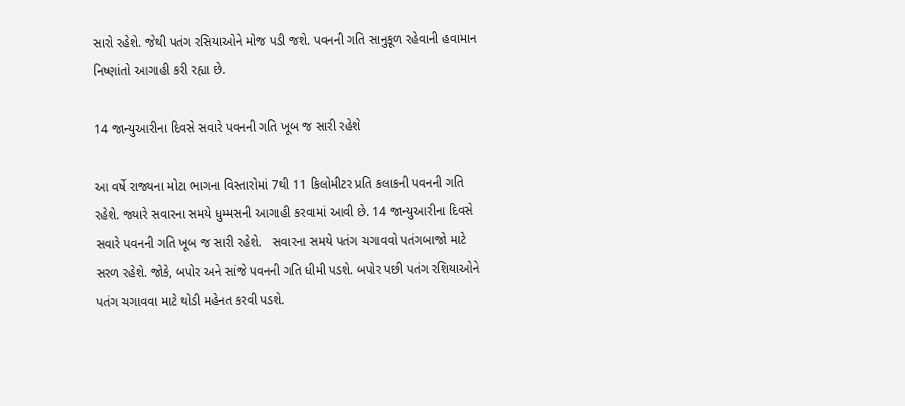સારો રહેશે. જેથી પતંગ રસિયાઓને મોજ પડી જશે. પવનની ગતિ સાનુકૂળ રહેવાની હવામાન નિષ્ણાંતો આગાહી કરી રહ્યા છે.

14 જાન્યુઆરીના દિવસે સવારે પવનની ગતિ ખૂબ જ સારી રહેશે

આ વર્ષે રાજ્યના મોટા ભાગના વિસ્તારોમાં 7થી 11 કિલોમીટર પ્રતિ કલાકની પવનની ગતિ રહેશે. જ્યારે સવારના સમયે ધુમ્મસની આગાહી કરવામાં આવી છે. 14 જાન્યુઆરીના દિવસે સવારે પવનની ગતિ ખૂબ જ સારી રહેશે.   સવારના સમયે પતંગ ચગાવવો પતંગબાજો માટે સરળ રહેશે. જોકે, બપોર અને સાંજે પવનની ગતિ ધીમી પડશે. બપોર પછી પતંગ રશિયાઓને પતંગ ચગાવવા માટે થોડી મહેનત કરવી પડશે.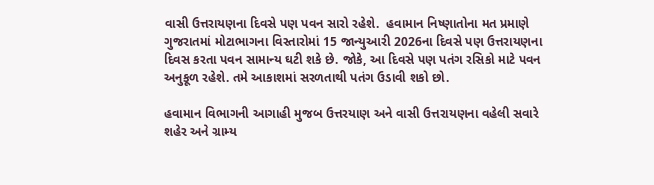વાસી ઉત્તરાયણના દિવસે પણ પવન સારો રહેશે.  હવામાન નિષ્ણાતોના મત પ્રમાણે ગુજરાતમાં મોટાભાગના વિસ્તારોમાં 15 જાન્યુઆરી 2026ના દિવસે પણ ઉત્તરાયણના દિવસ કરતા પવન સામાન્ય ઘટી શકે છે. જોકે, આ દિવસે પણ પતંગ રસિકો માટે પવન અનુકૂળ રહેશે. તમે આકાશમાં સરળતાથી પતંગ ઉડાવી શકો છો.

હવામાન વિભાગની આગાહી મુજબ ઉત્તરયાણ અને વાસી ઉત્તરાયણના વહેલી સવારે શહેર અને ગ્રામ્ય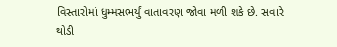વિસ્તારોમાં ધુમ્મસભર્યું વાતાવરણ જોવા મળી શકે છે. સવારે થોડી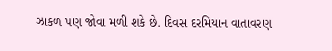ઝાકળ પણ જોવા મળી શકે છે. દિવસ દરમિયાન વાતાવરણ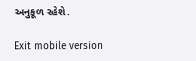અનુકૂળ રહેશે.

Exit mobile version